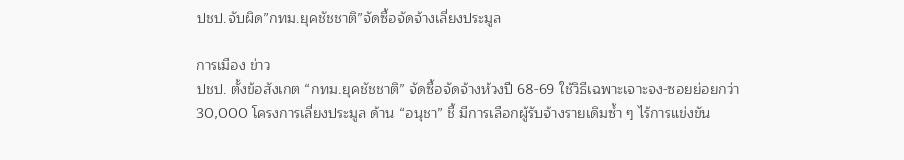ปชป.จับผิด”กทม.ยุคชัชชาติ”จัดซื้อจัดจ้างเลี่ยงประมูล

การเมือง ข่าว
ปชป. ตั้งข้อสังเกต “กทม.ยุคชัชชาติ” จัดซื้อจัดจ้างห้วงปี 68-69 ใช้วิธีเฉพาะเจาะจง-ซอยย่อยกว่า 30,000 โครงการเลี่ยงประมูล ด้าน “อนุชา” ชี้ มีการเลือกผู้รับจ้างรายเดิมซ้ำ ๆ ไร้การแข่งขัน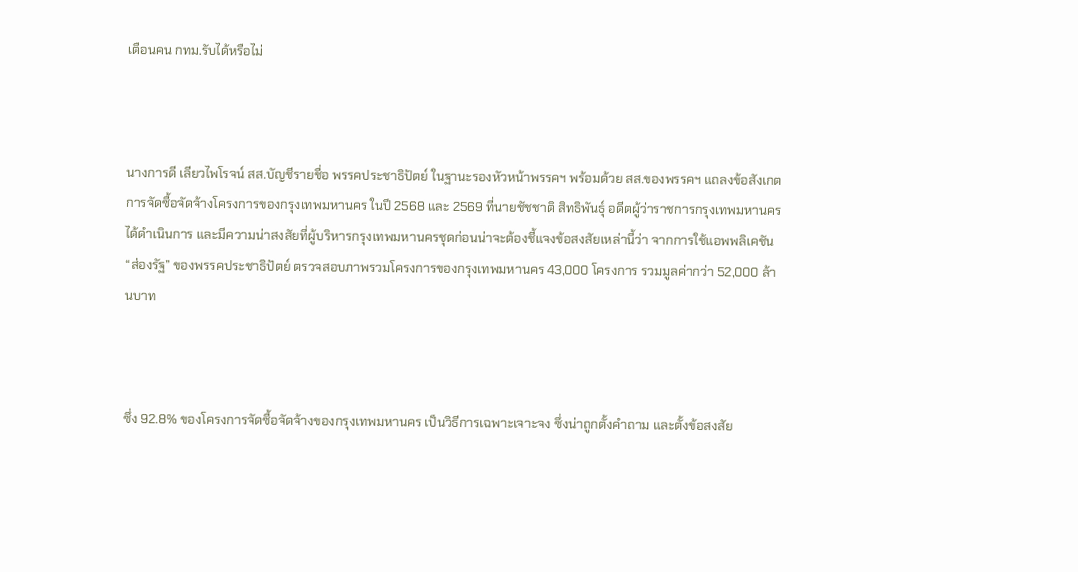เตือนคน กทม.รับได้หรือไม่



นางการดี เลียวไพโรจน์ สส.บัญชีรายชื่อ พรรคประชาธิปัตย์ ในฐานะรองหัวหน้าพรรคฯ พร้อมด้วย สส.ของพรรคฯ แถลงข้อสังเกตการจัดซื้อจัดจ้างโครงการของกรุงเทพมหานคร ในปี 2568 และ 2569 ที่นายชัชชาติ สิทธิพันธุ์ อดีตผู้ว่าราชการกรุงเทพมหานครได้ดำเนินการ และมีความน่าสงสัยที่ผู้บริหารกรุงเทพมหานครชุดก่อนน่าจะต้องชี้แจงข้อสงสัยเหล่านี้ว่า จากการใช้แอพพลิเคชัน “ส่องรัฐ” ของพรรคประชาธิปัตย์ ตรวจสอบภาพรวมโครงการของกรุงเทพมหานคร 43,000 โครงการ รวมมูลค่ากว่า 52,000 ล้านบาท



ซึ่ง 92.8% ของโครงการจัดซื้อจัดจ้างของกรุงเทพมหานคร เป็นวิธีการเฉพาะเจาะจง ซึ่งน่าถูกตั้งคำถาม และตั้งข้อสงสัย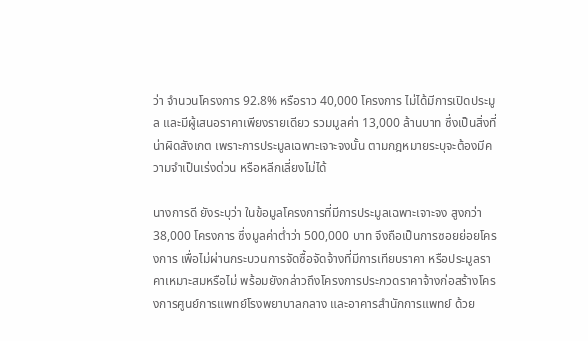ว่า จำนวนโครงการ 92.8% หรือราว 40,000 โครงการ ไม่ได้มีการเปิดประมูล และมีผู้เสนอราคาเพียงรายเดียว รวมมูลค่า 13,000 ล้านบาท ซึ่งเป็นสิ่งที่น่าผิดสังเกต เพราะการประมูลเฉพาะเจาะจงนั้น ตามกฎหมายระบุจะต้องมีความจำเป็นเร่งด่วน หรือหลีกเลี่ยงไม่ได้

นางการดี ยังระบุว่า ในข้อมูลโครงการที่มีการประมูลเฉพาะเจาะจง สูงกว่า 38,000 โครงการ ซึ่งมูลค่าต่ำว่า 500,000 บาท จึงถือเป็นการซอยย่อยโครงการ เพื่อไม่ผ่านกระบวนการจัดซื้อจัดจ้างที่มีการเทียบราคา หรือประมูลราคาเหมาะสมหรือไม่ พร้อมยังกล่าวถึงโครงการประกวดราคาจ้างก่อสร้างโครงการศูนย์การแพทย์โรงพยาบาลกลาง และอาคารสำนักการแพทย์ ด้วย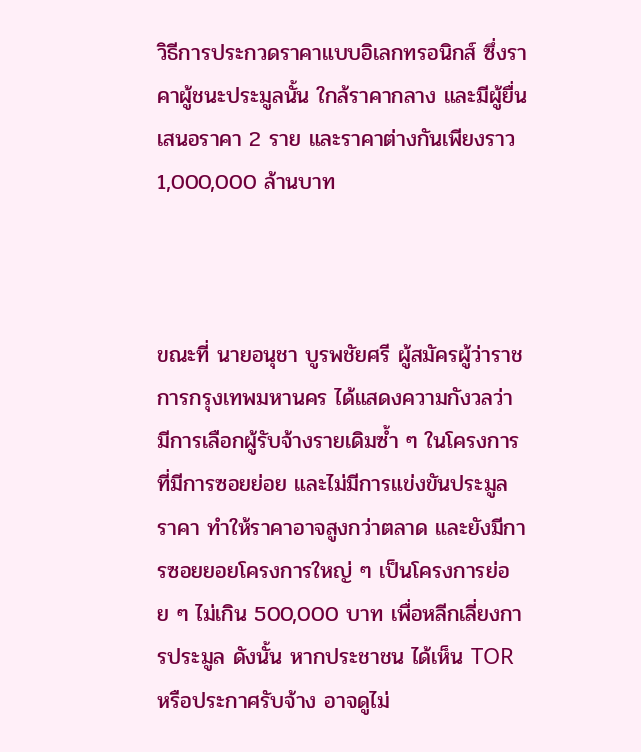วิธีการประกวดราคาแบบอิเลกทรอนิกส์ ซึ่งราคาผู้ชนะประมูลนั้น ใกล้ราคากลาง และมีผู้ยื่นเสนอราคา 2 ราย และราคาต่างกันเพียงราว 1,000,000 ล้านบาท



ขณะที่ นายอนุชา บูรพชัยศรี ผู้สมัครผู้ว่าราชการกรุงเทพมหานคร ได้แสดงความกังวลว่า มีการเลือกผู้รับจ้างรายเดิมซ้ำ ๆ ในโครงการที่มีการซอยย่อย และไม่มีการแข่งขันประมูลราคา ทำให้ราคาอาจสูงกว่าตลาด และยังมีการซอยยอยโครงการใหญ่ ๆ เป็นโครงการย่อย ๆ ไม่เกิน 500,000 บาท เพื่อหลีกเลี่ยงการประมูล ดังนั้น หากประชาชน ได้เห็น TOR หรือประกาศรับจ้าง อาจดูไม่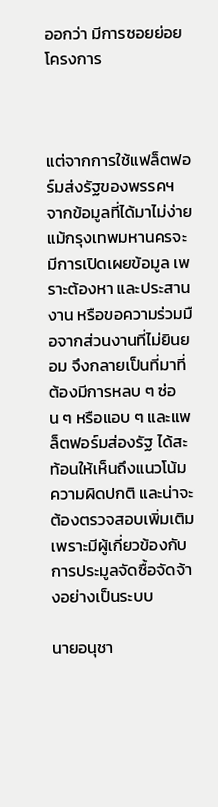ออกว่า มีการซอยย่อยโครงการ



แต่จากการใช้แฟล็ตฟอร์มส่งรัฐของพรรคฯ จากข้อมูลที่ได้มาไม่ง่าย แม้กรุงเทพมหานครจะมีการเปิดเผยข้อมูล เพราะต้องหา และประสานงาน หรือขอความร่วมมือจากส่วนงานที่ไม่ยินยอม จึงกลายเป็นที่มาที่ต้องมีการหลบ ๆ ซ่อน ๆ หรือแอบ ๆ และแพล็ตฟอร์มส่องรัฐ ได้สะท้อนให้เห็นถึงแนวโน้มความผิดปกติ และน่าจะต้องตรวจสอบเพิ่มเติม เพราะมีผู้เกี่ยวข้องกับการประมูลจัดซื้อจัดจ้างอย่างเป็นระบบ

นายอนุชา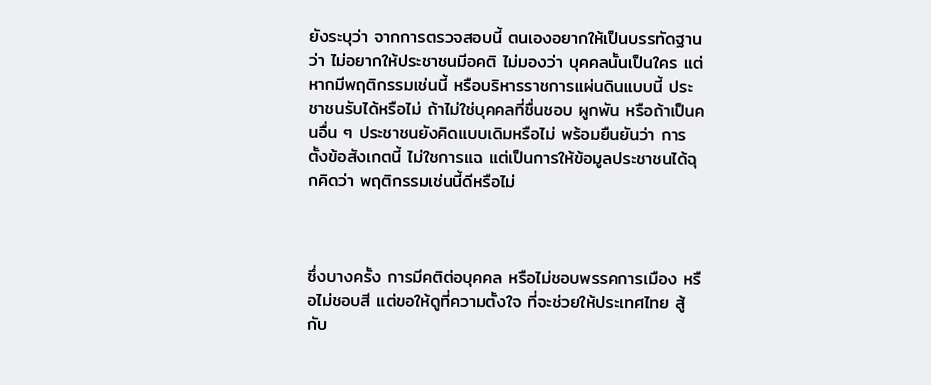ยังระบุว่า จากการตรวจสอบนี้ ตนเองอยากให้เป็นบรรทัดฐานว่า ไม่อยากให้ประชาชนมีอคติ ไม่มองว่า บุคคลนั้นเป็นใคร แต่หากมีพฤติกรรมเช่นนี้ หรือบริหารราชการแผ่นดินแบบนี้ ประชาชนรับได้หรือไม่ ถ้าไม่ใช่บุคคลที่ชื่นชอบ ผูกพัน หรือถ้าเป็นคนอื่น ๆ ประชาชนยังคิดแบบเดิมหรือไม่ พร้อมยืนยันว่า การตั้งข้อสังเกตนี้ ไม่ใชการแฉ แต่เป็นการให้ข้อมูลประชาชนได้ฉุกคิดว่า พฤติกรรมเช่นนี้ดีหรือไม่



ซึ่งบางครั้ง การมีคติต่อบุคคล หรือไม่ชอบพรรคการเมือง หรือไม่ชอบสี แต่ขอให้ดูที่ความตั้งใจ ที่จะช่วยให้ประเทศไทย สู้กับ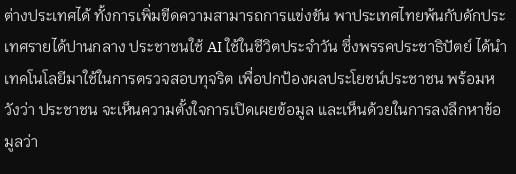ต่างประเทศได้ ทั้งการเพิ่มขีดความสามารถการแข่งขัน พาประเทศไทยพ้นกับดักประเทศรายได้ปานกลาง ประชาชนใช้ AI ใช้ในชีวิตประจำวัน ซึ่งพรรคประชาธิปัตย์ ได้นำเทคโนโลยีมาใช้ในการตรวจสอบทุจริต เพื่อปกป้องผลประโยชน์ประชาชน พร้อมหวังว่า ประชาชน จะเห็นความตั้งใจการเปิดเผยข้อมูล และเห็นด้วยในการลงลึกหาข้อมูลว่า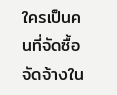ใครเป็นคนที่จัดซื้อจัดจ้างใน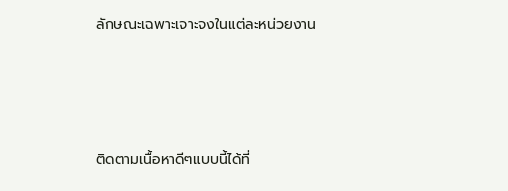ลักษณะเฉพาะเจาะจงในแต่ละหน่วยงาน





ติดตามเนื้อหาดีๆแบบนี้ได้ที่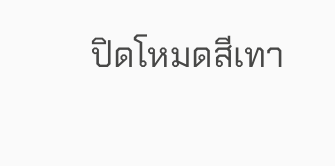ปิดโหมดสีเทา